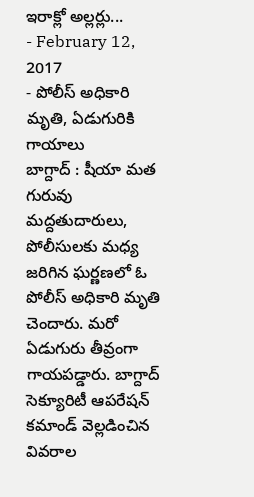ఇరాక్లో అల్లర్లు...
- February 12, 2017
- పోలీస్ అధికారి మృతి, ఏడుగురికి గాయాలు
బాగ్దాద్ : షీయా మత గురువు మద్దతుదారులు, పోలీసులకు మధ్య జరిగిన ఘర్ణణలో ఓ పోలీస్ అధికారి మృతి చెందారు. మరో ఏడుగురు తీవ్రంగా గాయపడ్డారు. బాగ్దాద్ సెక్యూరిటీ ఆపరేషన్ కమాండ్ వెల్లడించిన వివరాల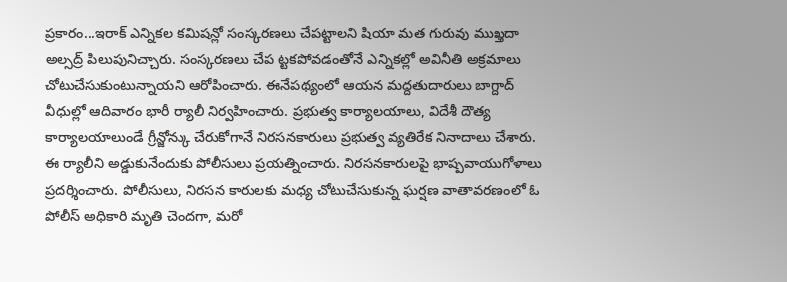ప్రకారం...ఇరాక్ ఎన్నికల కమిషన్లో సంస్కరణలు చేపట్టాలని షియా మత గురువు ముఖ్తదా అల్సద్ర్ పిలుపునిచ్చారు. సంస్కరణలు చేప ట్టకపోవడంతోనే ఎన్నికల్లో అవినీతి అక్రమాలు చోటుచేసుకుంటున్నాయని ఆరోపించారు. ఈనేపథ్యంలో ఆయన మద్దతుదారులు బాగ్దాద్ వీధుల్లో ఆదివారం భారీ ర్యాలీ నిర్వహించారు. ప్రభుత్వ కార్యాలయాలు, విదేశీ దౌత్య కార్యాలయాలుండే గ్రీన్జోన్కు చేరుకోగానే నిరసనకారులు ప్రభుత్వ వ్యతిరేక నినాదాలు చేశారు.
ఈ ర్యాలీని అడ్డుకునేందుకు పోలీసులు ప్రయత్నించారు. నిరసనకారులపై భాష్పవాయుగోళాలు ప్రదర్శించారు. పోలీసులు, నిరసన కారులకు మధ్య చోటుచేసుకున్న ఘర్షణ వాతావరణంలో ఓ పోలీస్ అధికారి మృతి చెందగా, మరో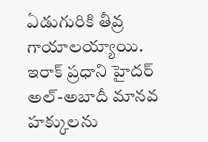ఏడుగురికి తీవ్ర గాయాలయ్యాయి. ఇరాక్ ప్రధాని హైదర్ అల్-అబాదీ మానవ హక్కులను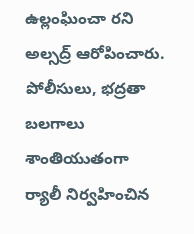ఉల్లంఘించా రని అల్సద్ర్ ఆరోపించారు.
పోలీసులు, భద్రతా బలగాలు శాంతియుతంగా ర్యాలీ నిర్వహించిన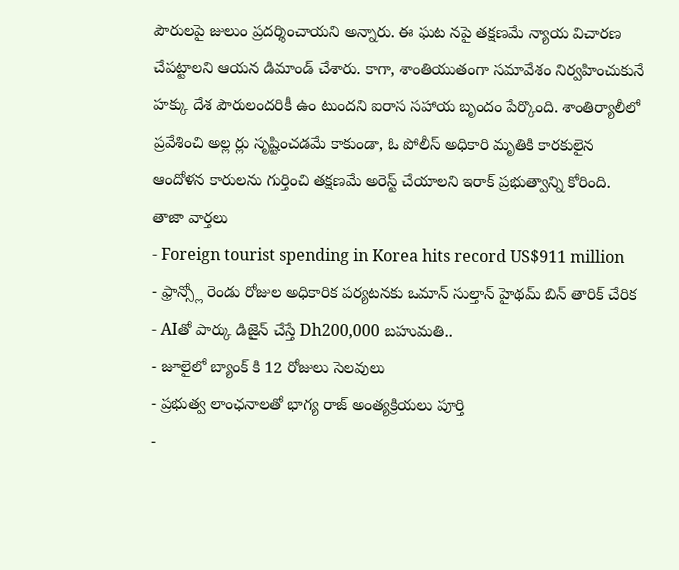పౌరులపై జులుం ప్రదర్శించాయని అన్నారు. ఈ ఘట నపై తక్షణమే న్యాయ విచారణ చేపట్టాలని ఆయన డిమాండ్ చేశారు. కాగా, శాంతియుతంగా సమావేశం నిర్వహించుకునే హక్కు దేశ పౌరులందరికీ ఉం టుందని ఐరాస సహాయ బృందం పేర్కొంది. శాంతిర్యాలీలో ప్రవేశించి అల్ల ర్లు సృష్టించడమే కాకుండా, ఓ పోలీస్ అధికారి మృతికి కారకులైన ఆందోళన కారులను గుర్తించి తక్షణమే అరెస్ట్ చేయాలని ఇరాక్ ప్రభుత్వాన్ని కోరింది.
తాజా వార్తలు
- Foreign tourist spending in Korea hits record US$911 million
- ఫ్రాన్స్లో రెండు రోజుల అధికారిక పర్యటనకు ఒమాన్ సుల్తాన్ హైథమ్ బిన్ తారిక్ చేరిక
- AIతో పార్కు డిజైన్ చేస్తే Dh200,000 బహుమతి..
- జూలైలో బ్యాంక్ కి 12 రోజులు సెలవులు
- ప్రభుత్వ లాంఛనాలతో భాగ్య రాజ్ అంత్యక్రియలు పూర్తి
-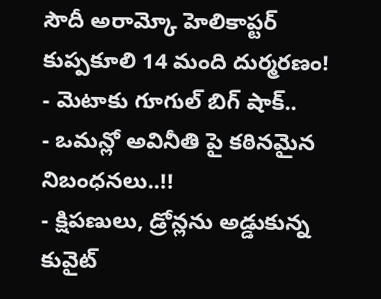సౌదీ అరామ్కో హెలికాప్టర్ కుప్పకూలి 14 మంది దుర్మరణం!
- మెటాకు గూగుల్ బిగ్ షాక్..
- ఒమన్లో అవినీతి పై కఠినమైన నిబంధనలు..!!
- క్షిపణులు, డ్రోన్లను అడ్డుకున్న కువైట్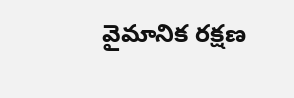వైమానిక రక్షణ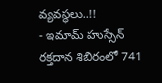వ్యవస్థలు..!!
- ఇమామ్ హుస్సేన్ రక్తదాన శిబిరంలో 741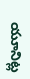యూనిట్ల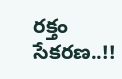రక్తం సేకరణ..!!